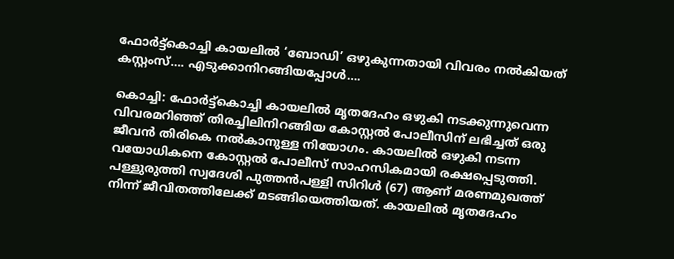ഫോർട്ട്കൊച്ചി കായലിൽ ‘ബോഡി’ ഒഴുകുന്നതായി വിവരം നൽകിയത് കസ്റ്റംസ്…. എടുക്കാനിറങ്ങിയപ്പോൾ….

കൊച്ചി: ഫോർട്ട്കൊച്ചി കായലിൽ മൃതദേഹം ഒഴുകി നടക്കുന്നുവെന്ന വിവരമറിഞ്ഞ് തിരച്ചിലിനിറങ്ങിയ കോസ്റ്റൽ പോലീസിന് ലഭിച്ചത് ഒരു ജീവൻ തിരികെ നൽകാനുള്ള നിയോഗം. കായലിൽ ഒഴുകി നടന്ന വയോധികനെ കോസ്റ്റൽ പോലീസ് സാഹസികമായി രക്ഷപ്പെടുത്തി. പള്ളുരുത്തി സ്വദേശി പുത്തൻപള്ളി സിറിൾ (67) ആണ് മരണമുഖത്ത് നിന്ന് ജീവിതത്തിലേക്ക് മടങ്ങിയെത്തിയത്. കായലിൽ മൃതദേഹം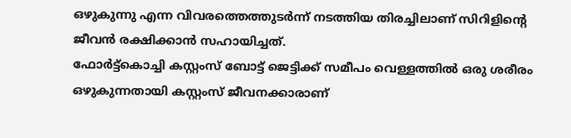ഒഴുകുന്നു എന്ന വിവരത്തെത്തുടർന്ന് നടത്തിയ തിരച്ചിലാണ് സിറിളിന്റെ ജീവൻ രക്ഷിക്കാൻ സഹായിച്ചത്.
ഫോർട്ട്കൊച്ചി കസ്റ്റംസ് ബോട്ട് ജെട്ടിക്ക് സമീപം വെള്ളത്തിൽ ഒരു ശരീരം ഒഴുകുന്നതായി കസ്റ്റംസ് ജീവനക്കാരാണ്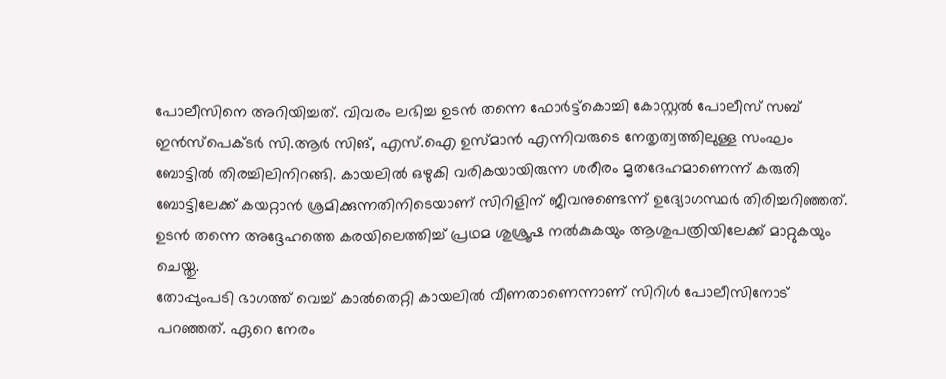പോലീസിനെ അറിയിച്ചത്. വിവരം ലഭിച്ച ഉടൻ തന്നെ ഫോർട്ട്കൊച്ചി കോസ്റ്റൽ പോലീസ് സബ് ഇൻസ്പെക്ടർ സി.ആർ സിങ്, എസ്.ഐ ഉസ്മാൻ എന്നിവരുടെ നേതൃത്വത്തിലുള്ള സംഘം ബോട്ടിൽ തിരച്ചിലിനിറങ്ങി. കായലിൽ ഒഴുകി വരികയായിരുന്ന ശരീരം മൃതദേഹമാണെന്ന് കരുതി ബോട്ടിലേക്ക് കയറ്റാൻ ശ്രമിക്കുന്നതിനിടെയാണ് സിറിളിന് ജീവനുണ്ടെന്ന് ഉദ്യോഗസ്ഥർ തിരിച്ചറിഞ്ഞത്. ഉടൻ തന്നെ അദ്ദേഹത്തെ കരയിലെത്തിച്ച് പ്രഥമ ശുശ്രൂഷ നൽകുകയും ആശുപത്രിയിലേക്ക് മാറ്റുകയും ചെയ്തു.
തോപ്പുംപടി ഭാഗത്ത് വെച്ച് കാൽതെറ്റി കായലിൽ വീണതാണെന്നാണ് സിറിൾ പോലീസിനോട് പറഞ്ഞത്. ഏറെ നേരം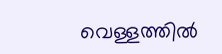വെള്ളത്തിൽ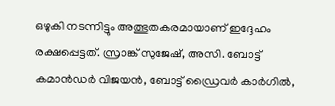ഒഴുകി നടന്നിട്ടും അത്ഭുതകരമായാണ് ഇദ്ദേഹം രക്ഷപ്പെട്ടത്. സ്രാങ്ക് സുജേഷ്, അസി. ബോട്ട് കമാൻഡർ വിജയൻ, ബോട്ട് ഡ്രൈവർ കാർഗിൽ,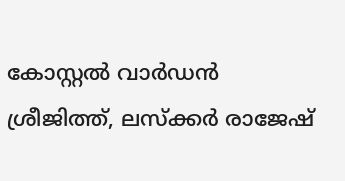കോസ്റ്റൽ വാർഡൻ ശ്രീജിത്ത്, ലസ്ക്കർ രാജേഷ്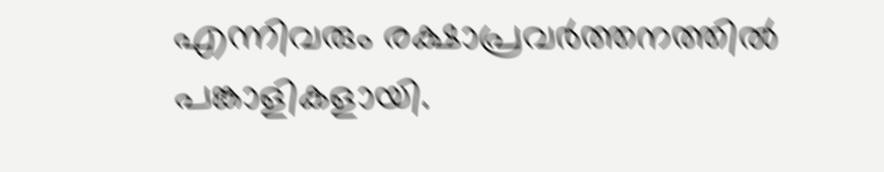എന്നിവരും രക്ഷാപ്രവർത്തനത്തിൽ പങ്കാളികളായി.